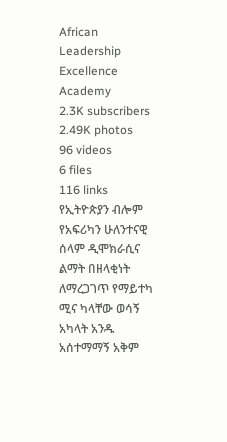African Leadership Excellence Academy
2.3K subscribers
2.49K photos
96 videos
6 files
116 links
የኢትዮጵያን ብሎም የአፍሪካን ሁለንተናዊ ሰላም ዲሞክራሲና ልማት በዘላቂነት ለማረጋገጥ የማይተካ ሚና ካላቸው ወሳኝ አካላት አንዱ አሰተማማኝ አቅም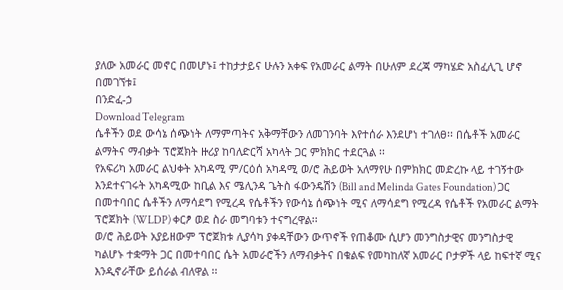ያለው አመራር መኖር በመሆኑ፤ ተከታታይና ሁሉን አቀፍ የአመራር ልማት በሁለም ደረጃ ማካሄድ አስፈሊጊ ሆኖ በመገኘቱ፤
በንድፈ-ኃ
Download Telegram
ሴቶችን ወደ ውሳኔ ሰጭነት ለማምጣትና አቅማቸውን ለመገንባት እየተሰራ እንደሆነ ተገለፀ፡፡ በሴቶች አመራር ልማትና ማብቃት ፕሮጀክት ዙሪያ ከባለድርሻ አካላት ጋር ምክክር ተደርጓል ፡፡
የአፍሪካ አመራር ልህቀት አካዳሚ ም/ርዕሰ አካዳሚ ወ/ሮ ሕይወት አለማየሁ በምክክር መድረኩ ላይ ተገኝተው እንደተናገሩት አካዳሚው ከቢል እና ሜሊንዳ ጌትስ ፋውንዴሽን (Bill and Melinda Gates Foundation) ጋር በመተባበር ሴቶችን ለማሳደግ የሚረዳ የሴቶችን የውሳኔ ሰጭነት ሚና ለማሳደግ የሚረዳ የሴቶች የአመራር ልማት ፕሮጀክት (WLDP) ቀርፆ ወደ ስራ መግባቱን ተናግረዋል፡፡
ወ/ሮ ሕይወት አያይዘውም ፕሮጀክቱ ሊያሳካ ያቀዳቸውን ውጥኖች የጠቆሙ ሲሆን መንግስታዊና መንግስታዊ ካልሆኑ ተቋማት ጋር በመተባበር ሴት አመራሮችን ለማብቃትና በቁልፍ የመካከለኛ አመራር ቦታዎች ላይ ከፍተኛ ሚና እንዲኖራቸው ይሰራል ብለዋል ፡፡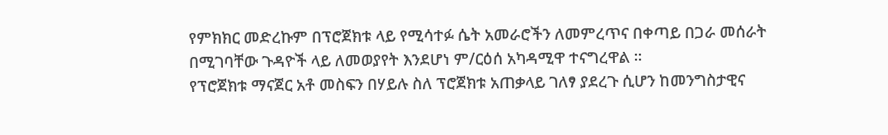የምክክር መድረኩም በፕሮጀክቱ ላይ የሚሳተፉ ሴት አመራሮችን ለመምረጥና በቀጣይ በጋራ መሰራት በሚገባቸው ጉዳዮች ላይ ለመወያየት እንደሆነ ም/ርዕሰ አካዳሚዋ ተናግረዋል ፡፡
የፕሮጀክቱ ማናጀር አቶ መስፍን በሃይሉ ስለ ፕሮጀክቱ አጠቃላይ ገለፃ ያደረጉ ሲሆን ከመንግስታዊና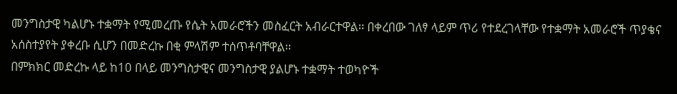መንግስታዊ ካልሆኑ ተቋማት የሚመረጡ የሴት አመራሮችን መስፈርት አብራርተዋል፡፡ በቀረበው ገለፃ ላይም ጥሪ የተደረገላቸው የተቋማት አመራሮች ጥያቄና አሰስተያየት ያቀረቡ ሲሆን በመድረኩ በቂ ምላሽም ተሰጥቶባቸዋል፡፡
በምክክር መድረኩ ላይ ከ10 በላይ መንግስታዊና መንግስታዊ ያልሆኑ ተቋማት ተወካዮች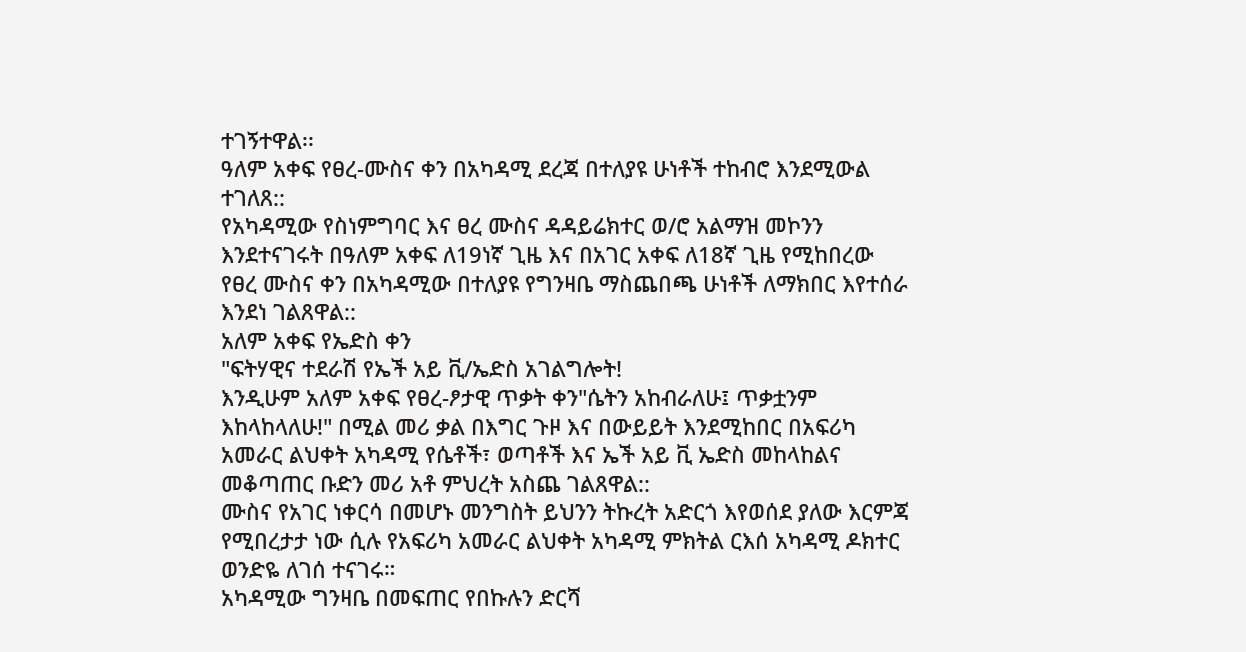ተገኝተዋል፡፡
ዓለም አቀፍ የፀረ-ሙስና ቀን በአካዳሚ ደረጃ በተለያዩ ሁነቶች ተከብሮ እንደሚውል ተገለጸ::
የአካዳሚው የስነምግባር እና ፀረ ሙስና ዳዳይሬክተር ወ/ሮ አልማዝ መኮንን እንደተናገሩት በዓለም አቀፍ ለ19ነኛ ጊዜ እና በአገር አቀፍ ለ18ኛ ጊዜ የሚከበረው የፀረ ሙስና ቀን በአካዳሚው በተለያዩ የግንዛቤ ማስጨበጫ ሁነቶች ለማክበር እየተሰራ እንደነ ገልጸዋል::
አለም አቀፍ የኤድስ ቀን
"ፍትሃዊና ተደራሽ የኤች አይ ቪ/ኤድስ አገልግሎት!
እንዲሁም አለም አቀፍ የፀረ-ፆታዊ ጥቃት ቀን"ሴትን አከብራለሁ፤ ጥቃቷንም እከላከላለሁ!" በሚል መሪ ቃል በእግር ጉዞ እና በውይይት እንደሚከበር በአፍሪካ አመራር ልህቀት አካዳሚ የሴቶች፣ ወጣቶች እና ኤች አይ ቪ ኤድስ መከላከልና መቆጣጠር ቡድን መሪ አቶ ምህረት አስጨ ገልጸዋል::
ሙስና የአገር ነቀርሳ በመሆኑ መንግስት ይህንን ትኩረት አድርጎ እየወሰደ ያለው እርምጃ የሚበረታታ ነው ሲሉ የአፍሪካ አመራር ልህቀት አካዳሚ ምክትል ርእሰ አካዳሚ ዶክተር ወንድዬ ለገሰ ተናገሩ።
አካዳሚው ግንዛቤ በመፍጠር የበኩሉን ድርሻ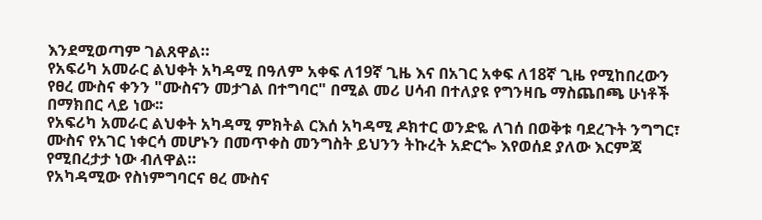እንደሚወጣም ገልጸዋል።
የአፍሪካ አመራር ልህቀት አካዳሚ በዓለም አቀፍ ለ19ኛ ጊዜ እና በአገር አቀፍ ለ18ኛ ጊዜ የሚከበረውን የፀረ ሙስና ቀንን "ሙስናን መታገል በተግባር" በሚል መሪ ሀሳብ በተለያዩ የግንዛቤ ማስጨበጫ ሁነቶች በማክበር ላይ ነው፡፡
የአፍሪካ አመራር ልህቀት አካዳሚ ምክትል ርእሰ አካዳሚ ዶክተር ወንድዬ ለገሰ በወቅቱ ባደረጉት ንግግር፣ ሙስና የአገር ነቀርሳ መሆኑን በመጥቀስ መንግስት ይህንን ትኩረት አድርጐ እየወሰደ ያለው እርምጃ የሚበረታታ ነው ብለዋል።
የአካዳሚው የስነምግባርና ፀረ ሙስና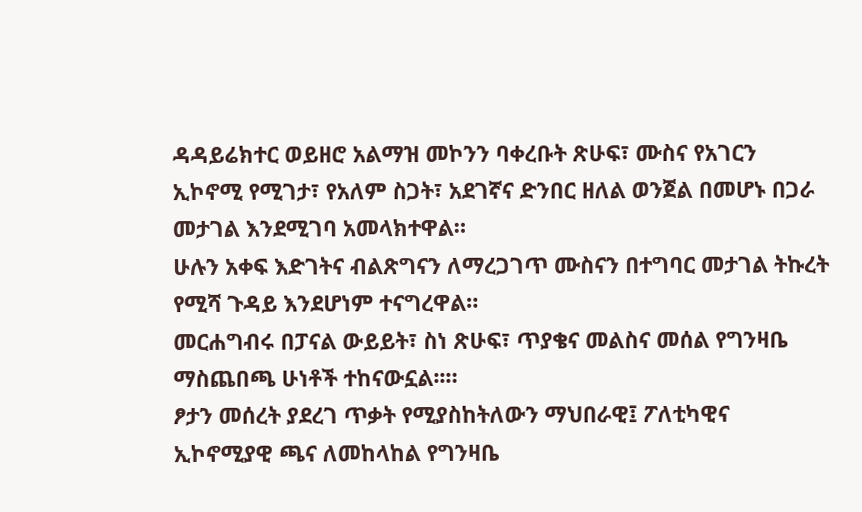ዳዳይሬክተር ወይዘሮ አልማዝ መኮንን ባቀረቡት ጽሁፍ፣ ሙስና የአገርን ኢኮኖሚ የሚገታ፣ የአለም ስጋት፣ አደገኛና ድንበር ዘለል ወንጀል በመሆኑ በጋራ መታገል እንደሚገባ አመላክተዋል።
ሁሉን አቀፍ እድገትና ብልጽግናን ለማረጋገጥ ሙስናን በተግባር መታገል ትኩረት የሚሻ ጉዳይ እንደሆነም ተናግረዋል።
መርሐግብሩ በፓናል ውይይት፣ ስነ ጽሁፍ፣ ጥያቄና መልስና መሰል የግንዛቤ ማስጨበጫ ሁነቶች ተከናውኗል፡፡።
ፆታን መሰረት ያደረገ ጥቃት የሚያስከትለውን ማህበራዊ፤ ፖለቲካዊና ኢኮኖሚያዊ ጫና ለመከላከል የግንዛቤ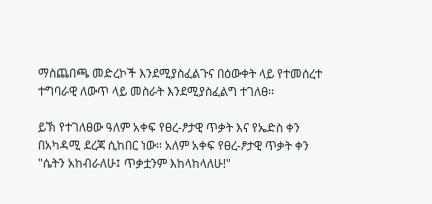ማስጨበጫ መድረኮች እንደሚያስፈልጉና በዕውቀት ላይ የተመሰረተ ተግባራዊ ለውጥ ላይ መስራት እንደሚያስፈልግ ተገለፀ፡፡

ይኽ የተገለፀው ዓለም አቀፍ የፀረ-ፆታዊ ጥቃት እና የኤድስ ቀን በአካዳሚ ደረጃ ሲከበር ነው፡፡ አለም አቀፍ የፀረ-ፆታዊ ጥቃት ቀን "ሴትን አከብራለሁ፤ ጥቃቷንም እከላከላለሁ!"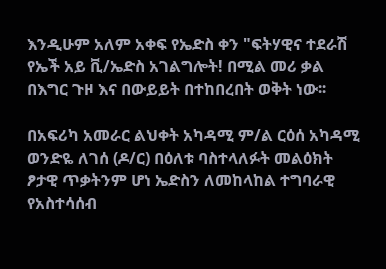እንዲሁም አለም አቀፍ የኤድስ ቀን "ፍትሃዊና ተደራሽ የኤች አይ ቪ/ኤድስ አገልግሎት! በሚል መሪ ቃል በእግር ጉዞ እና በውይይት በተከበረበት ወቅት ነው፡፡

በአፍሪካ አመራር ልህቀት አካዳሚ ም/ል ርዕሰ አካዳሚ ወንድዬ ለገሰ (ዶ/ር) በዕለቱ ባስተላለፉት መልዕክት ፆታዊ ጥቃትንም ሆነ ኤድስን ለመከላከል ተግባራዊ የአስተሳሰብ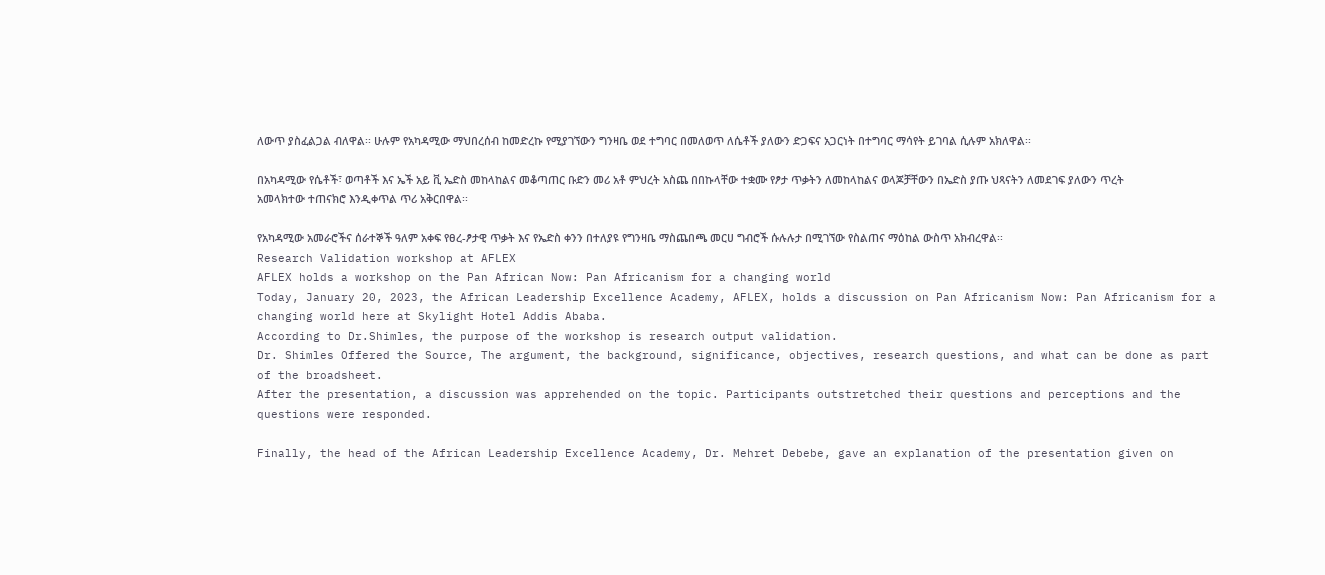ለውጥ ያስፈልጋል ብለዋል፡፡ ሁሉም የአካዳሚው ማህበረሰብ ከመድረኩ የሚያገኘውን ግንዛቤ ወደ ተግባር በመለወጥ ለሴቶች ያለውን ድጋፍና አጋርነት በተግባር ማሳየት ይገባል ሲሉም አክለዋል፡፡

በአካዳሚው የሴቶች፣ ወጣቶች እና ኤች አይ ቪ ኤድስ መከላከልና መቆጣጠር ቡድን መሪ አቶ ምህረት አስጨ በበኩላቸው ተቋሙ የፆታ ጥቃትን ለመከላከልና ወላጆቻቸውን በኤድስ ያጡ ህጻናትን ለመደገፍ ያለውን ጥረት አመላክተው ተጠናክሮ እንዲቀጥል ጥሪ አቅርበዋል፡፡

የአካዳሚው አመራሮችና ሰራተኞች ዓለም አቀፍ የፀረ-ፆታዊ ጥቃት እና የኤድስ ቀንን በተለያዩ የግንዛቤ ማስጨበጫ መርሀ ግብሮች ሱሉሉታ በሚገኘው የስልጠና ማዕከል ውስጥ አክብረዋል፡፡
Research Validation workshop at AFLEX
AFLEX holds a workshop on the Pan African Now: Pan Africanism for a changing world
Today, January 20, 2023, the African Leadership Excellence Academy, AFLEX, holds a discussion on Pan Africanism Now: Pan Africanism for a changing world here at Skylight Hotel Addis Ababa.
According to Dr.Shimles, the purpose of the workshop is research output validation.
Dr. Shimles Offered the Source, The argument, the background, significance, objectives, research questions, and what can be done as part of the broadsheet.
After the presentation, a discussion was apprehended on the topic. Participants outstretched their questions and perceptions and the questions were responded.

Finally, the head of the African Leadership Excellence Academy, Dr. Mehret Debebe, gave an explanation of the presentation given on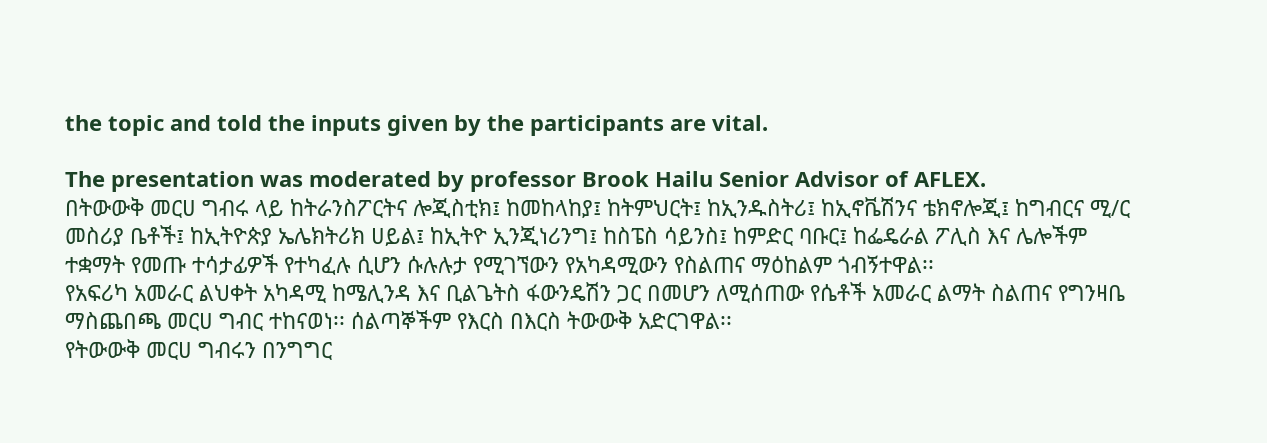the topic and told the inputs given by the participants are vital.

The presentation was moderated by professor Brook Hailu Senior Advisor of AFLEX.
በትውውቅ መርሀ ግብሩ ላይ ከትራንስፖርትና ሎጂስቲክ፤ ከመከላከያ፤ ከትምህርት፤ ከኢንዱስትሪ፤ ከኢኖቬሽንና ቴክኖሎጂ፤ ከግብርና ሚ/ር መስሪያ ቤቶች፤ ከኢትዮጵያ ኤሌክትሪክ ሀይል፤ ከኢትዮ ኢንጂነሪንግ፤ ከስፔስ ሳይንስ፤ ከምድር ባቡር፤ ከፌዴራል ፖሊስ እና ሌሎችም ተቋማት የመጡ ተሳታፊዎች የተካፈሉ ሲሆን ሱሉሉታ የሚገኘውን የአካዳሚውን የስልጠና ማዕከልም ጎብኝተዋል፡፡
የአፍሪካ አመራር ልህቀት አካዳሚ ከሜሊንዳ እና ቢልጌትስ ፋውንዴሽን ጋር በመሆን ለሚሰጠው የሴቶች አመራር ልማት ስልጠና የግንዛቤ ማስጨበጫ መርሀ ግብር ተከናወነ፡፡ ሰልጣኞችም የእርስ በእርስ ትውውቅ አድርገዋል፡፡
የትውውቅ መርሀ ግብሩን በንግግር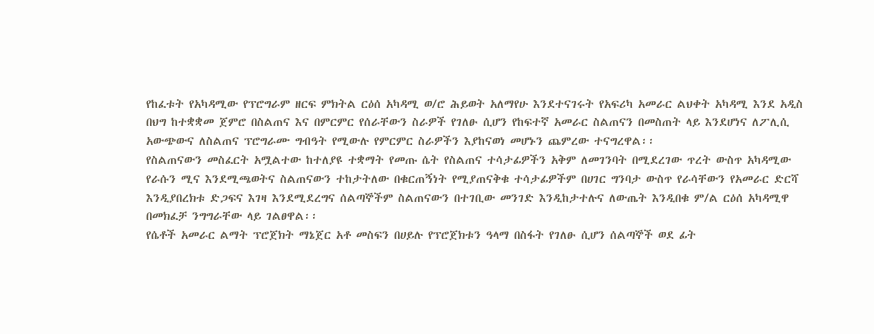የከፈቱት የአካዳሚው የፕሮግራም ዘርፍ ምክትል ርዕሰ አካዳሚ ወ/ሮ ሕይወት አለማየሁ እንደተናገሩት የአፍሪካ አመራር ልህቀት አካዳሚ እንደ አዲስ በህግ ከተቋቋመ ጀምሮ በስልጠና እና በምርምር የሰራቸውን ስራዎች የገለፁ ሲሆን የከፍተኛ አመራር ስልጠናን በመስጠት ላይ እንደሆነና ለፖሊሲ አውጭውና ለስልጠና ፕሮግራሙ ግብዓት የሚውሉ የምርምር ስራዎችን እያከናወነ መሆኑን ጨምረው ተናግረዋል፡፡
የስልጠናውን መስፈርት አሟልተው ከተለያዩ ተቋማት የመጡ ሴት የስልጠና ተሳታፊዎችን አቅም ለመገንባት በሚደረገው ጥረት ውስጥ አካዳሚው የራሱን ሚና እንደሚጫወትና ስልጠናውን ተከታትለው በቁርጠኝነት የሚያጠናቅቁ ተሳታፊዎችም በሀገር ግንባታ ውስጥ የራሳቸውን የአመራር ድርሻ እንዲያበረክቱ ድጋፍና እገዛ እንደሚደረግና ሰልጣኞችም ስልጠናውን በተገቢው መንገድ እንዲከታተሉና ለውጤት እንዲበቁ ም/ል ርዕሰ አካዳሚዋ በመክፈቻ ንግግራቸው ላይ ገልፀዋል፡፡
የሴቶች አመራር ልማት ፕሮጀክት ማኔጀር አቶ መስፍን በሀይሉ የፕሮጀክቱን ዓላማ በስፋት የገለፁ ሲሆን ሰልጣኞች ወደ ፊት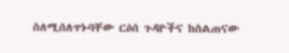ስለሚሰለጥኑባቸው ርዕሰ ጉዳዮችና ከስልጠናው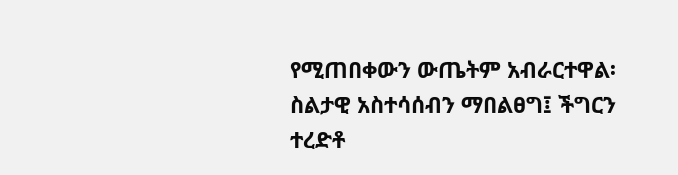የሚጠበቀውን ውጤትም አብራርተዋል፡ ስልታዊ አስተሳሰብን ማበልፀግ፤ ችግርን ተረድቶ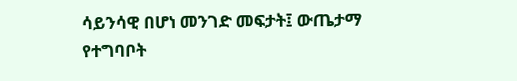ሳይንሳዊ በሆነ መንገድ መፍታት፤ ውጤታማ የተግባቦት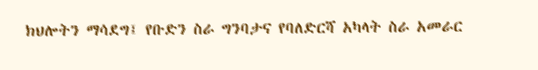ክህሎትን ማሳደግ፤ የቡድን ስራ ግንባታና የባለድርሻ አካላት ስራ አመራር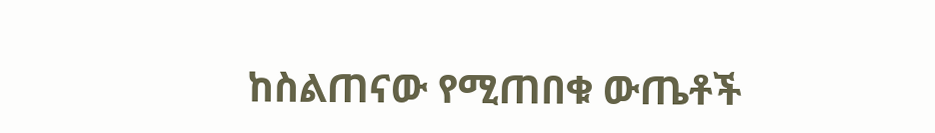ከስልጠናው የሚጠበቁ ውጤቶች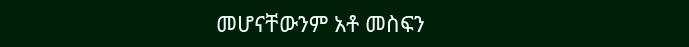መሆናቸውንም አቶ መስፍን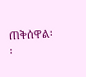ጠቅሰዋል፡፡